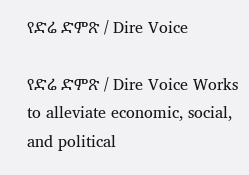የድሬ ድምጽ / Dire Voice

የድሬ ድምጽ / Dire Voice Works to alleviate economic, social, and political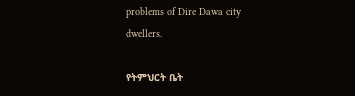problems of Dire Dawa city dwellers.

የትምህርት ቤት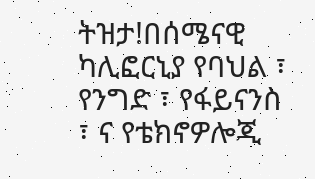ትዝታ!በሰሜናዊ ካሊፎርኒያ የባህል ፣ የንግድ ፣ የፋይናንስ ፣ ና የቴክኖዎሎጂ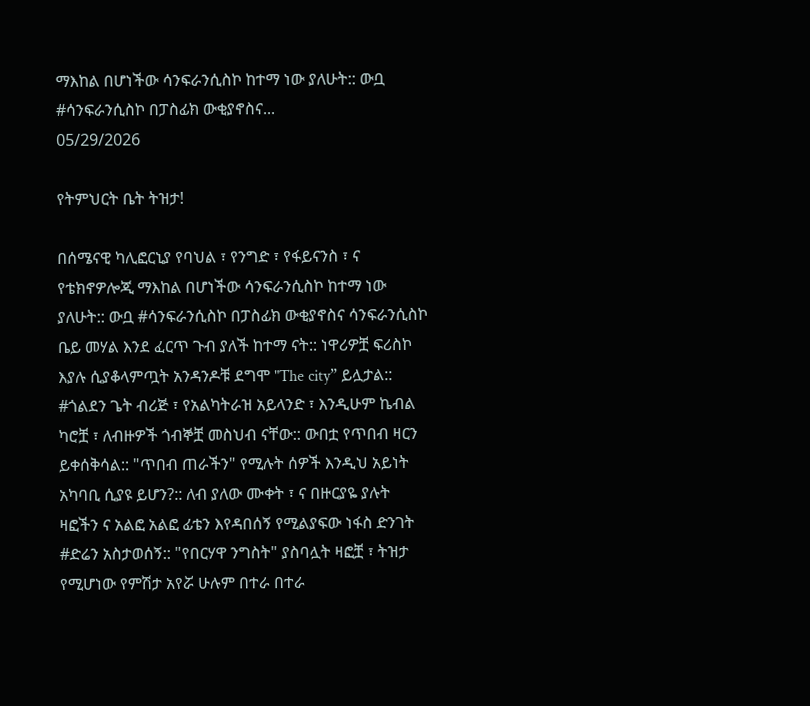ማእከል በሆነችው ሳንፍራንሲስኮ ከተማ ነው ያለሁት:: ውቧ  #ሳንፍራንሲስኮ በፓስፊክ ውቂያኖስና...
05/29/2026

የትምህርት ቤት ትዝታ!

በሰሜናዊ ካሊፎርኒያ የባህል ፣ የንግድ ፣ የፋይናንስ ፣ ና የቴክኖዎሎጂ ማእከል በሆነችው ሳንፍራንሲስኮ ከተማ ነው ያለሁት:: ውቧ #ሳንፍራንሲስኮ በፓስፊክ ውቂያኖስና ሳንፍራንሲስኮ ቤይ መሃል እንደ ፈርጥ ጉብ ያለች ከተማ ናት:: ነዋሪዎቿ ፍሪስኮ እያሉ ሲያቆላምጧት አንዳንዶቹ ደግሞ "The city” ይሏታል:: #ጎልደን ጌት ብሪጅ ፣ የአልካትራዝ አይላንድ ፣ እንዲሁም ኬብል ካሮቿ ፣ ለብዙዎች ጎብኞቿ መስህብ ናቸው:: ውበቷ የጥበብ ዛርን ይቀሰቅሳል:: "ጥበብ ጠራችን" የሚሉት ሰዎች እንዲህ አይነት አካባቢ ሲያዩ ይሆን?:: ለብ ያለው ሙቀት ፣ ና በዙርያዬ ያሉት ዛፎችን ና አልፎ አልፎ ፊቴን እየዳበሰኝ የሚልያፍው ነፋስ ድንገት #ድሬን አስታወሰኝ:: "የበርሃዋ ንግስት" ያስባሏት ዛፎቿ ፣ ትዝታ የሚሆነው የምሽታ አየሯ ሁሉም በተራ በተራ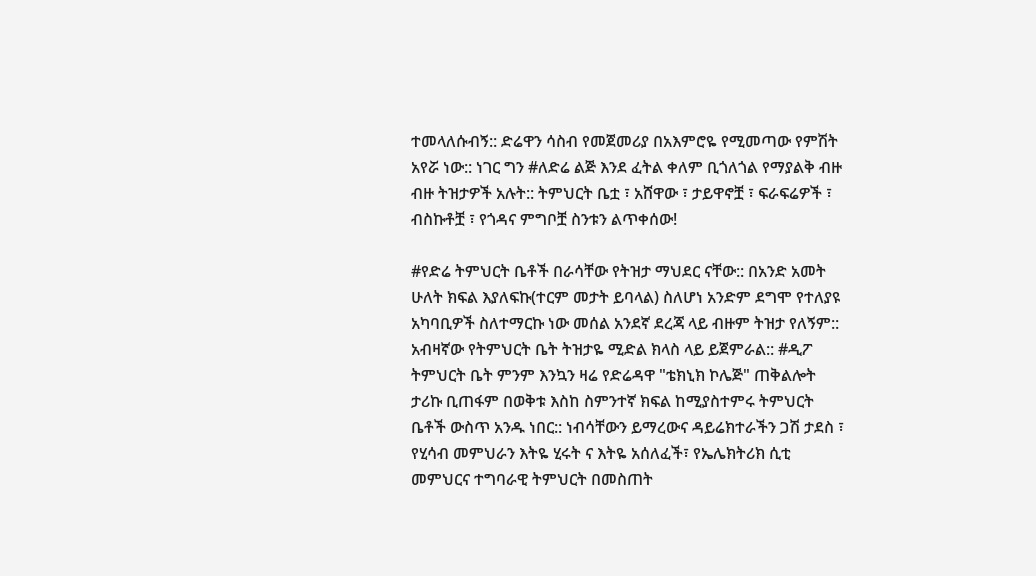ተመላለሱብኝ:: ድሬዋን ሳስብ የመጀመሪያ በአእምሮዬ የሚመጣው የምሽት አየሯ ነው:: ነገር ግን #ለድሬ ልጅ እንደ ፈትል ቀለም ቢጎለጎል የማያልቅ ብዙ ብዙ ትዝታዎች አሉት:: ትምህርት ቤቷ ፣ አሸዋው ፣ ታይዋኖቿ ፣ ፍራፍሬዎች ፣ ብስኩቶቿ ፣ የጎዳና ምግቦቿ ስንቱን ልጥቀሰው!

#የድሬ ትምህርት ቤቶች በራሳቸው የትዝታ ማህደር ናቸው:: በአንድ አመት ሁለት ክፍል እያለፍኩ(ተርም መታት ይባላል) ስለሆነ አንድም ደግሞ የተለያዩ አካባቢዎች ስለተማርኩ ነው መሰል አንደኛ ደረጃ ላይ ብዙም ትዝታ የለኝም:: አብዛኛው የትምህርት ቤት ትዝታዬ ሚድል ክላስ ላይ ይጀምራል:: #ዲፖ ትምህርት ቤት ምንም እንኳን ዛሬ የድሬዳዋ "ቴክኒክ ኮሌጅ" ጠቅልሎት ታሪኩ ቢጠፋም በወቅቱ እስከ ስምንተኛ ክፍል ከሚያስተምሩ ትምህርት ቤቶች ውስጥ አንዱ ነበር:: ነብሳቸውን ይማረውና ዳይሬክተራችን ጋሽ ታደስ ፣ የሂሳብ መምህራን እትዬ ሂሩት ና እትዬ አሰለፈች፣ የኤሌክትሪክ ሲቲ መምህርና ተግባራዊ ትምህርት በመስጠት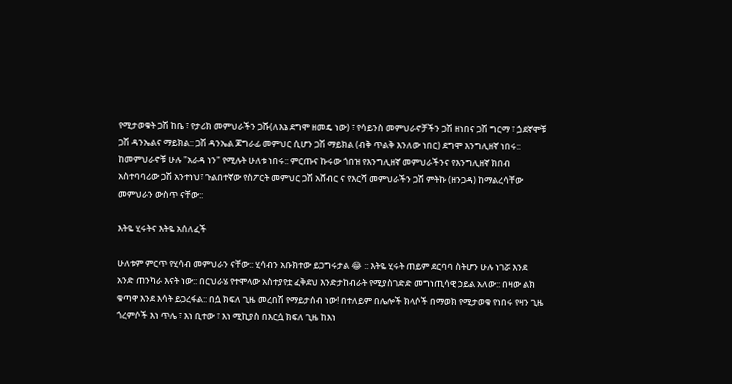የሚታወቁት ጋሽ ከቤ ፣ የታሪክ መምህራችን ጋሹ(ለእኔ ደግሞ ዘመዴ ነው) ፣ የሳይንስ መምህራኖቻችን ጋሽ ዘነበና ጋሽ ግርማ ፣ ጏደኛሞቹ ጋሽ ዳንኤልና ማይክል:: ጋሽ ዳንኤል ጆግራፊ መምህር ሲሆን ጋሽ ማይክል (ብቅ ጥልቅ እንለው ነበር) ደግሞ እንግሊዘኛ ነበሩ:: ከመምህራኖቹ ሁሉ "አራዳ ነን" የሚሉት ሁለቱ ነበሩ:: ምርጡና ኩሩው ጎበዝ የእንግሊዘኛ መምህራችንና የእንግሊዘኛ ክበብ አስተባባሪው ጋሽ አንተነህ፣ ጉልበተኛው የስፖርት መምህር ጋሽ አሸብር ና የእርሻ መምህራችን ጋሽ ምትኩ (ዘንጋዳ) ከማልረሳቸው መምህራን ውስጥ ናቸው::

እትዬ ሂሩትና እትዬ አሰለፈች

ሁለቱም ምርጥ የሂሳብ መምህራን ናቸው:: ሂሳብን አቡክተው ይጋግሩታል 😂 :: እትዬ ሂሩት ጠይም ደርባባ ስትሆን ሁሉ ነገሯ እንደ አንድ ጠንካራ እናት ነው:: በርህራሄ የተሞላው አስተያየቷ ፈቅደህ እንድታከብራት የሚያስገድድ መግነጢሳዊ ኃይል አለው:: በዛው ልክ ቁጣዋ እንደ እሳት ይጋረፋል:: በሷ ክፍለ ጊዜ መረበሽ የማይታሰብ ነው! በተለይም በሌሎች ክላሶች በማወክ የሚታወቁ የነበሩ የዛን ጊዜ ጎረምሶች እነ ጥሌ ፣ እነ ቢተው ፣ እነ ሚኪያስ በእርሷ ክፍለ ጊዜ ከእነ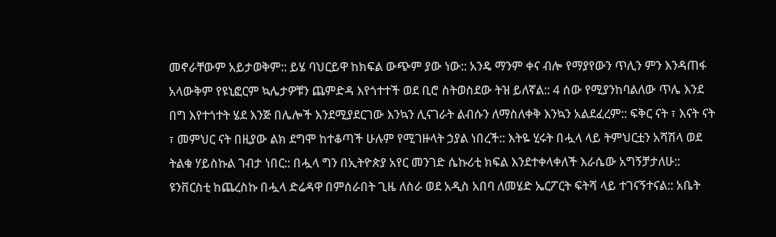መኖራቸውም አይታወቅም:: ይሄ ባህርይዋ ከክፍል ውጭም ያው ነው:: አንዴ ማንም ቀና ብሎ የማያየውን ጥሊን ምን እንዳጠፋ አላውቅም የዩኒፎርም ኳሌታዎቹን ጨምድዳ እየጎተተች ወደ ቢሮ ስትወስደው ትዝ ይለኛል:: 4 ሰው የሚያንከባልለው ጥሌ እንደ በግ እየተጎተት ሄደ እንጅ በሌሎች እንደሚያደርገው እንኳን ሊናገራት ልብሱን ለማስለቀቅ እንኳን አልደፈረም:: ፍቅር ናት ፣ እናት ናት ፣ መምህር ናት በዚያው ልክ ደግሞ ከተቆጣች ሁሉም የሚገዙላት ኃያል ነበረች:: እትዬ ሂሩት በሗላ ላይ ትምህርቷን አሻሽላ ወደ ትልቁ ሃይስኩል ገብታ ነበር:: በሗላ ግን በኢትዮጵያ አየር መንገድ ሴኩሪቲ ክፍል እንደተቀላቀለች እራሴው አግኝቻታለሁ:: ዩንቨርስቲ ከጨረስኩ በሗላ ድሬዳዋ በምሰራበት ጊዜ ለስራ ወደ አዲስ አበባ ለመሄድ ኤርፖርት ፍትሻ ላይ ተገናኝተናል:: አቤት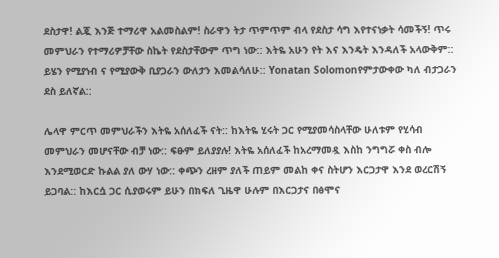ደስታዋ! ልጇ እንጅ ተማሪዋ አልመስልም! ስራዋን ትታ ጥምጥም ብላ የደስታ ሳግ እየተናነቃት ሳመችኝ! ጥሩ መምህራን የተማሪዎቻቸው ስኬት የደስታቸውም ጥግ ነው:: እትዬ አሁን የት እና እንዴት እንዳለች አላውቅም:: ይሄን የሚያነብ ና የሚያውቅ ቢያጋራን ውለታን እመልሳለሁ:: Yonatan Solomonየምታውቀው ካለ ብታጋራን ደስ ይለኛል::

ሌላዋ ምርጥ መምህራችን እትዬ አሰለፈች ናት:: ከእትዬ ሂሩት ጋር የሚያመሳስላቸው ሁለቱም የሂሳብ መምህራን መሆናቸው ብቻ ነው:: ፍፁም ይለያያሉ! እትዬ አሰለፈች ከአረማመዷ እስከ ንግግሯ ቀስ ብሎ እንደሚወርድ ኩልል ያለ ውሃ ነው:: ቀጭን ረዘም ያለች ጠይም መልከ ቀና ስትሆን እርጋታዋ እንደ ወረርሽኝ ይጋባል:: ከእርሷ ጋር ሲያወሩም ይሁን በክፍለ ጊዜዋ ሁሉም በእርጋታና በፅሞና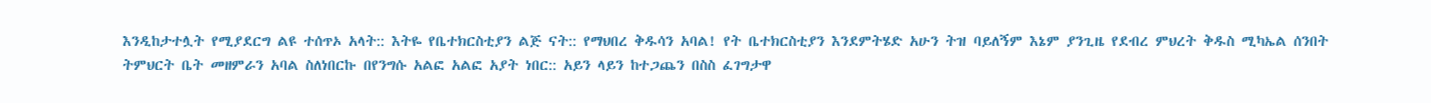እንዲከታተሏት የሚያደርግ ልዩ ተሰጥኦ አላት:: እትዬ የቤተክርስቲያን ልጅ ናት:: የማህበረ ቅዱሳን አባል! የት ቤተክርስቲያን እንደምትሄድ አሁን ትዝ ባይለኝም እኔም ያንጊዜ የደብረ ምህረት ቅዱስ ሚካኤል ሰንበት ትምህርት ቤት መዘምራን አባል ስለነበርኩ በየንግሱ አልፎ አልፎ አያት ነበር:: አይን ላይን ከተጋጨን በስስ ፈገግታዋ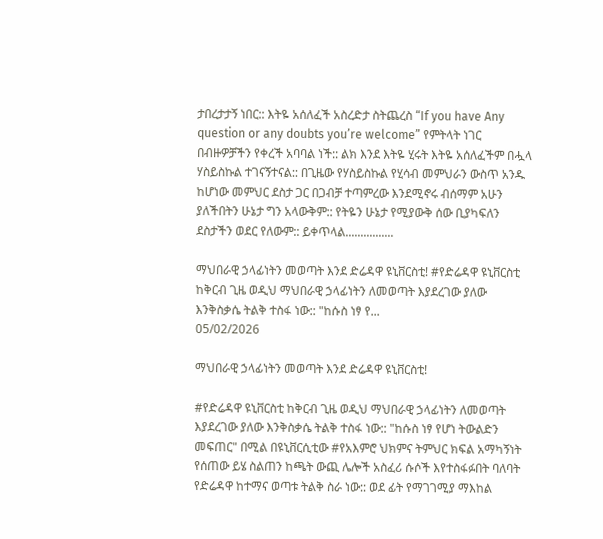ታበረታታኝ ነበር:: እትዬ አሰለፈች አስረድታ ስትጨረስ “If you have Any question or any doubts you’re welcome” የምትላት ነገር በብዙዎቻችን የቀረች አባባል ነች:: ልክ እንደ እትዬ ሂሩት እትዬ አሰለፈችም በሗላ ሃስይስኩል ተገናኝተናል:: በጊዜው የሃስይስኩል የሂሳብ መምህራን ውስጥ አንዱ ከሆነው መምህር ደስታ ጋር በጋብቻ ተጣምረው እንደሚኖሩ ብሰማም አሁን ያለችበትን ሁኔታ ግን አላውቅም:: የትዬን ሁኔታ የሚያውቅ ሰው ቢያካፍለን ደስታችን ወደር የለውም:: ይቀጥላል................

ማህበራዊ ኃላፊነትን መወጣት እንደ ድሬዳዋ ዩኒቨርስቲ! #የድሬዳዋ ዩኒቨርስቲ ከቅርብ ጊዜ ወዲህ ማህበራዊ ኃላፊነትን ለመወጣት እያደረገው ያለው እንቅስቃሴ ትልቅ ተስፋ ነው:: "ከሱስ ነፃ የ...
05/02/2026

ማህበራዊ ኃላፊነትን መወጣት እንደ ድሬዳዋ ዩኒቨርስቲ!

#የድሬዳዋ ዩኒቨርስቲ ከቅርብ ጊዜ ወዲህ ማህበራዊ ኃላፊነትን ለመወጣት እያደረገው ያለው እንቅስቃሴ ትልቅ ተስፋ ነው:: "ከሱስ ነፃ የሆነ ትውልድን መፍጠር" በሚል በዩኒቨርሲቲው #የአእምሮ ህክምና ትምህር ክፍል አማካኝነት የሰጠው ይሄ ስልጠን ከጫት ውጪ ሌሎች አስፈሪ ሱሶች እየተስፋፉበት ባለባት የድሬዳዋ ከተማና ወጣቱ ትልቅ ስራ ነው:: ወደ ፊት የማገገሚያ ማእከል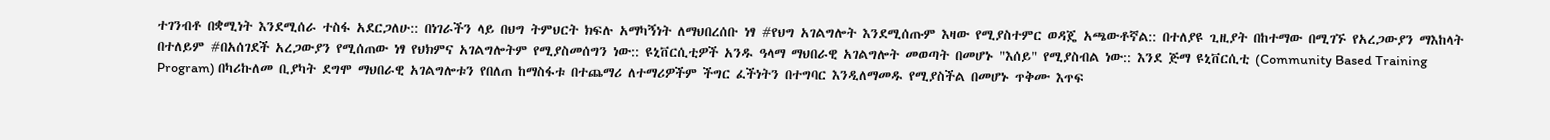ተገንብቶ በቋሚነት እንደሚሰራ ተስፋ አደርጋለሁ:: በነገራችን ላይ በህግ ትምህርት ክፍሉ አማካኝነት ለማህበረሰቡ ነፃ #የህግ አገልግሎት እንደሚሰጡም እዛው የሚያስተምር ወዳጄ አጫውቶኛል:: በተለያዩ ጊዚያት በከተማው በሚገኙ የአረጋውያን ማእከላት በተለይም #በአሰገደች አረጋውያን የሚሰጠው ነፃ የህክምና አገልግሎትም የሚያስመሰግን ነው:: ዩኒቨርሲቲዎች አንዱ ዓላማ ማህበራዊ አገልግሎት መወጣት በመሆኑ "እሰይ" የሚያስብል ነው:: እንደ ጅማ ዩኒቨርሲቲ (Community Based Training Program) በካሪኩለመ ቢያካት ደግሞ ማህበራዊ አገልግሎቱን የበለጠ ከማስፋቱ በተጨማሪ ለተማሪዎችም ችግር ፈችነትን በተግባር እንዲለማመዱ የሚያስችል በመሆኑ ጥቅሙ እጥፍ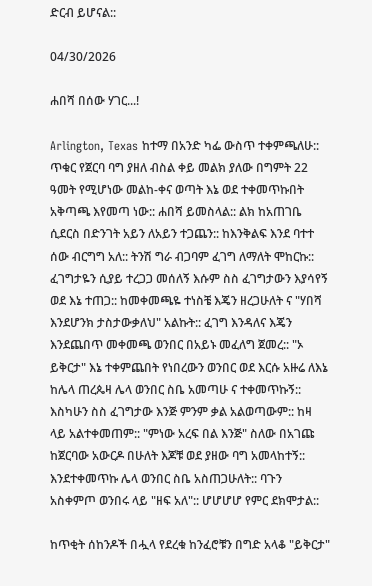ድርብ ይሆናል::

04/30/2026

ሐበሻ በሰው ሃገር...!

Arlington, Texas ከተማ በአንድ ካፌ ውስጥ ተቀምጫለሁ:: ጥቁር የጀርባ ባግ ያዘለ ብስል ቀይ መልክ ያለው በግምት 22 ዓመት የሚሆነው መልከ-ቀና ወጣት እኔ ወደ ተቀመጥኩበት አቅጣጫ እየመጣ ነው:: ሐበሻ ይመስላል:: ልክ ከአጠገቤ ሲደርስ በድንገት አይን ለአይን ተጋጨን:: ከእንቅልፍ እንደ ባተተ ሰው ብርግግ አለ:: ትንሽ ግራ ብጋባም ፈገግ ለማለት ሞከርኩ:: ፈገግታዬን ሲያይ ተረጋጋ መሰለኝ እሱም ስስ ፈገግታውን እያሳየኝ ወደ እኔ ተጠጋ:: ከመቀመጫዬ ተነስቼ እጄን ዘረጋሁለት ና "ሃበሻ እንደሆንክ ታስታውቃለህ" አልኩት:: ፈገግ እንዳለና እጄን እንደጨበጥ መቀመጫ ወንበር በአይኑ መፈለግ ጀመረ:: "ኦ ይቅርታ" እኔ ተቀምጨበት የነበረውን ወንበር ወደ እርሱ አዙሬ ለእኔ ከሌላ ጠረጴዛ ሌላ ወንበር ስቤ አመጣሁ ና ተቀመጥኩኝ:: እስካሁን ስስ ፈገግታው እንጅ ምንም ቃል አልወጣውም:: ከዛ ላይ አልተቀመጠም:: "ምነው አረፍ በል እንጅ" ስለው በአገጩ ከጀርባው አውርዶ በሁለት እጆቹ ወደ ያዘው ባግ አመላከተኝ:: እንደተቀመጥኩ ሌላ ወንበር ስቤ አስጠጋሁለት:: ባጉን አስቀምጦ ወንበሩ ላይ "ዘፍ አለ":: ሆሆሆሆ የምር ደክሞታል::

ከጥቂት ሰከንዶች በሗላ የደረቁ ከንፈሮቹን በግድ አላቆ "ይቅርታ"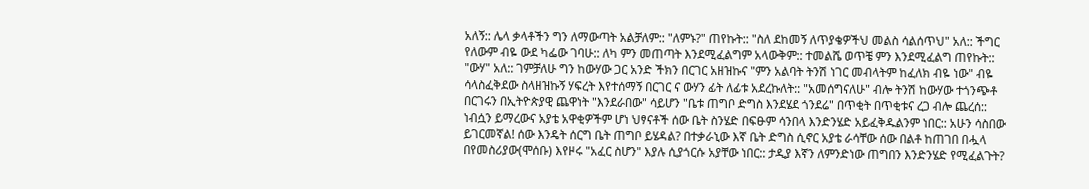አለኝ:: ሌላ ቃላቶችን ግን ለማውጣት አልቻለም:: "ለምኑ?" ጠየኩት:: "ስለ ደከመኝ ለጥያቄዎችህ መልስ ሳልሰጥህ" አለ:: ችግር የለውም ብዬ ውደ ካፌው ገባሁ:: ለካ ምን መጠጣት እንደሚፈልግም አላውቅም:: ተመልሼ ወጥቼ ምን እንደሚፈልግ ጠየኩት:: "ውሃ" አለ:: ገምቻለሁ ግን ከውሃው ጋር አንድ ችክን በርገር አዘዝኩና "ምን አልባት ትንሽ ነገር መብላትም ከፈለክ ብዬ ነው" ብዬ ሳላስፈቅደው ስላዘዝኩኝ ሃፍረት እየተሰማኝ በርገር ና ውሃን ፊት ለፊቱ አደረኩለት:: "አመሰግናለሁ" ብሎ ትንሽ ከውሃው ተጎንጭቶ በርገሩን በኢትዮጵያዊ ጨዋነት "እንደራበው" ሳይሆን "ቤቱ ጠግቦ ድግስ እንደሄደ ጎንደሬ" በጥቂት በጥቂቱና ረጋ ብሎ ጨረሰ:: ነብሷን ይማረውና አያቴ አዋቂዎችም ሆነ ህፃናቶች ሰው ቤት ስንሄድ በፍፁም ሳንበላ እንድንሄድ አይፈቅዱልንም ነበር:: አሁን ሳስበው ይገርመኛል! ሰው እንዴት ሰርግ ቤት ጠግቦ ይሄዳል? በተቃራኒው እኛ ቤት ድግስ ሲኖር አያቴ ራሳቸው ሰው በልቶ ከጠገበ በሗላ በየመስሪያው(ሞሰቡ) እየዞሩ "አፈር ስሆን" እያሉ ሲያጎርሱ አያቸው ነበር:: ታዲያ እኛን ለምንድነው ጠግበን እንድንሄድ የሚፈልጉት?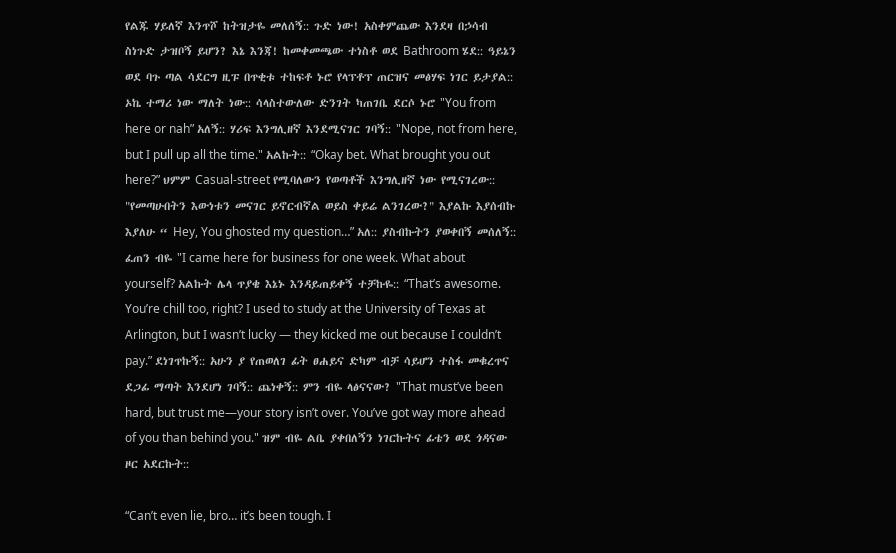የልጁ ሃይለኛ እንጥሾ ከትዝታዬ መለሰኝ:: ጉድ ነው! አስቀምጨው እንደዛ በኃሳብ ስነጉድ ታዝቦኝ ይሆን? እኔ እንጃ! ከመቀመጫው ተነስቶ ወደ Bathroom ሄደ:: ዓይኔን ወደ ባጉ ጣል ሳደርግ ዚፑ በጥቂቱ ተከፍቶ ኑሮ የላፕቶፕ ጠርዝና መፅሃፍ ነገር ይታያል:: ኦኬ ተማሪ ነው ማለት ነው:: ሳላስተውለው ድንገት ካጠገቤ ደርሶ ኑሮ "You from here or nah” አለኝ:: ሃሪፍ እንግሊዘኛ እንደሚናገር ገባኝ:: "Nope, not from here, but I pull up all the time." አልኩት:: “Okay bet. What brought you out here?” ህምም Casual-street የሚባለውን የወጣቶች እንግሊዘኛ ነው የሚናገረው:: "የመጣሁበትን እውነቱን መናገር ይኖርብኛል ወይስ ቀይሬ ልንገረው?" እያልኩ እያሰብኩ እያለሁ “ Hey, You ghosted my question…” አለ:: ያስብኩትን ያወቀበኝ መሰለኝ:: ፈጠን ብዬ "I came here for business for one week. What about yourself? አልኩት ሌላ ጥያቄ እኔኑ እንዳይጠይቀኝ ተቻኩዬ:: “That’s awesome. You’re chill too, right? I used to study at the University of Texas at Arlington, but I wasn’t lucky — they kicked me out because I couldn’t pay.” ደነገጥኩኝ:: አሁን ያ የጠወለገ ፊት ፀሐይና ድካም ብቻ ሳይሆን ተስፋ መቁረጥና ደጋፊ ማጣት እንደሆነ ገባኝ:: ጨነቀኝ:: ምን ብዬ ላፅናናው? "That must’ve been hard, but trust me—your story isn’t over. You’ve got way more ahead of you than behind you." ዝም ብዬ ልቤ ያቀበለኝን ነገርኩትና ፊቴን ወደ ጎዳናው ዞር አደርኩት::

“Can’t even lie, bro… it’s been tough. I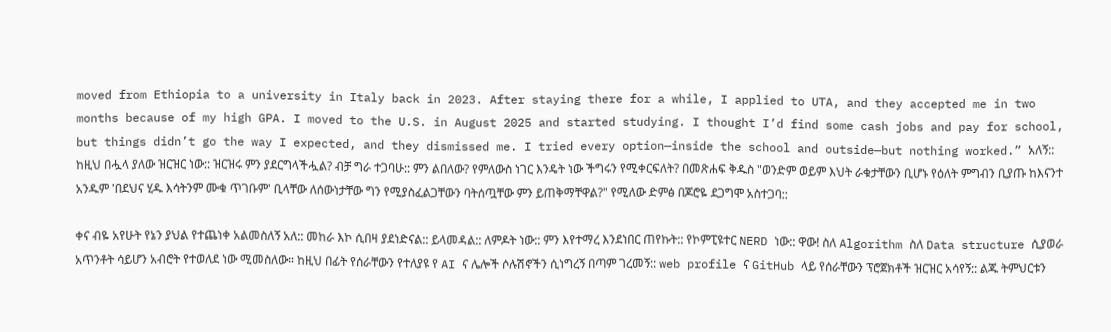moved from Ethiopia to a university in Italy back in 2023. After staying there for a while, I applied to UTA, and they accepted me in two months because of my high GPA. I moved to the U.S. in August 2025 and started studying. I thought I’d find some cash jobs and pay for school, but things didn’t go the way I expected, and they dismissed me. I tried every option—inside the school and outside—but nothing worked.” አለኝ:: ከዚህ በሗላ ያለው ዝርዝር ነው:: ዝርዝሩ ምን ያደርግላችሗል? ብቻ ግራ ተጋባሁ:: ምን ልበለው? የምለውስ ነገር እንዴት ነው ችግሩን የሚቀርፍለት? በመጽሐፍ ቅዱስ "ወንድም ወይም እህት ራቁታቸውን ቢሆኑ የዕለት ምግብን ቢያጡ ከእናንተ አንዱም 'በደህና ሂዱ እሳትንም ሙቁ ጥገቡም' ቢላቸው ለሰውነታቸው ግን የሚያስፈልጋቸውን ባትሰጧቸው ምን ይጠቅማቸዋል?" የሚለው ድምፅ በጆሮዬ ደጋግሞ አስተጋባ::

ቀና ብዬ አየሁት የኔን ያህል የተጨነቀ አልመስለኝ አለ:: መከራ እኮ ሲበዛ ያደነድናል:: ይላመዳል:: ለምዶት ነው:: ምን እየተማረ እንደነበር ጠየኩት:: የኮምፒዩተር NERD ነው:: ዋው! ስለ Algorithm ስለ Data structure ሲያወራ አጥንቶት ሳይሆን አብሮት የተወለደ ነው ሚመስለው። ከዚህ በፊት የሰራቸውን የተለያዩ የ AI ና ሌሎች ሶሉሽኖችን ሲነግረኝ በጣም ገረመኝ:: web profile ና GitHub ላይ የሰራቸውን ፕሮጀክቶች ዝርዝር አሳየኝ:: ልጁ ትምህርቱን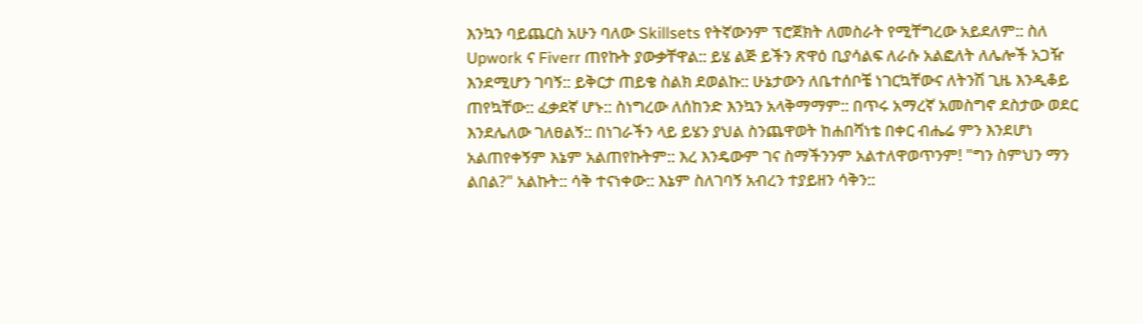እንኳን ባይጨርስ አሁን ባለው Skillsets የትኛውንም ፕሮጀክት ለመስራት የሚቸግረው አይደለም:: ስለ Upwork ና Fiverr ጠየኩት ያውቃቸዋል:: ይሄ ልጅ ይችን ጽዋዕ ቢያሳልፍ ለራሱ አልፎለት ለሌሎች አጋዥ እንደሚሆን ገባኝ:: ይቅርታ ጠይቄ ስልክ ደወልኩ:: ሁኔታውን ለቤተሰቦቼ ነገርኳቸውና ለትንሽ ጊዜ እንዲቆይ ጠየኳቸው:: ፈቃደኛ ሆኑ:: ስነግረው ለሰከንድ እንኳን አላቅማማም:: በጥሩ አማረኛ አመስግኖ ደስታው ወደር እንደሌለው ገለፀልኝ:: በነገራችን ላይ ይሄን ያህል ስንጨዋወት ከሐበሻነቴ በቀር ብሔሬ ምን እንደሆነ አልጠየቀኝም እኔም አልጠየኩትም:: እረ እንዴውም ገና ስማችንንም አልተለዋወጥንም! "ግን ስምህን ማን ልበል?" አልኩት:: ሳቅ ተናነቀው:: እኔም ስለገባኝ አብረን ተያይዘን ሳቅን::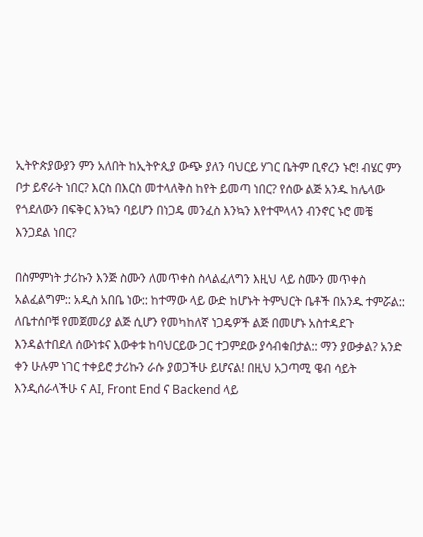ኢትዮጵያውያን ምን አለበት ከኢትዮጲያ ውጭ ያለን ባህርይ ሃገር ቤትም ቢኖረን ኑሮ! ብሄር ምን ቦታ ይኖራት ነበር? እርስ በእርስ መተላለቅስ ከየት ይመጣ ነበር? የሰው ልጅ አንዱ ከሌላው የጎደለውን በፍቅር እንኳን ባይሆን በነጋዴ መንፈስ እንኳን እየተሞላላን ብንኖር ኑሮ መቼ እንጋደል ነበር?

በስምምነት ታሪኩን እንጅ ስሙን ለመጥቀስ ስላልፈለግን እዚህ ላይ ስሙን መጥቀስ አልፈልግም:: አዲስ አበቤ ነው:: ከተማው ላይ ውድ ከሆኑት ትምህርት ቤቶች በአንዱ ተምሯል:: ለቤተሰቦቹ የመጀመሪያ ልጅ ሲሆን የመካከለኛ ነጋዴዎች ልጅ በመሆኑ አስተዳደጉ እንዳልተበደለ ሰውነቱና እውቀቱ ከባህርይው ጋር ተጋምደው ያሳብቁበታል:: ማን ያውቃል? አንድ ቀን ሁሉም ነገር ተቀይሮ ታሪኩን ራሱ ያወጋችሁ ይሆናል! በዚህ አጋጣሚ ዌብ ሳይት እንዲሰራላችሁ ና AI, Front End ና Backend ላይ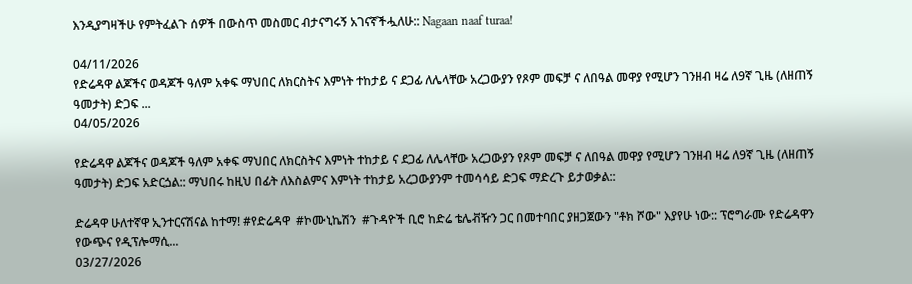እንዲያግዛችሁ የምትፈልጉ ሰዎች በውስጥ መስመር ብታናግሩኝ አገናኛችሗለሁ:: Nagaan naaf turaa!

04/11/2026
የድሬዳዋ ልጆችና ወዳጆች ዓለም አቀፍ ማህበር ለክርስትና እምነት ተከታይ ና ደጋፊ ለሌላቸው አረጋውያን የጾም መፍቻ ና ለበዓል መዋያ የሚሆን ገንዘብ ዛሬ ለ9ኛ ጊዜ (ለዘጠኝ ዓመታት) ድጋፍ ...
04/05/2026

የድሬዳዋ ልጆችና ወዳጆች ዓለም አቀፍ ማህበር ለክርስትና እምነት ተከታይ ና ደጋፊ ለሌላቸው አረጋውያን የጾም መፍቻ ና ለበዓል መዋያ የሚሆን ገንዘብ ዛሬ ለ9ኛ ጊዜ (ለዘጠኝ ዓመታት) ድጋፍ አድርጏል:: ማህበሩ ከዚህ በፊት ለእስልምና እምነት ተከታይ አረጋውያንም ተመሳሳይ ድጋፍ ማድረጉ ይታወቃል::

ድሬዳዋ ሁለተኛዋ ኢንተርናሽናል ከተማ! #የድሬዳዋ  #ኮሙኒኬሽን  #ጉዳዮች ቢሮ ከድሬ ቴሌቭዥን ጋር በመተባበር ያዘጋጀውን "ቶክ ሾው" እያየሁ ነው:: ፕሮግራሙ የድሬዳዋን የውጭና የዲፕሎማሲ...
03/27/2026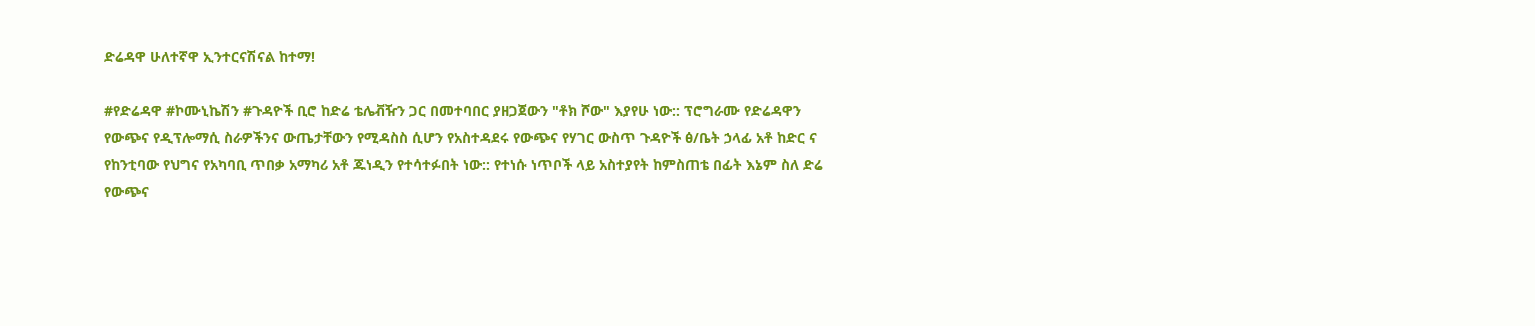ድሬዳዋ ሁለተኛዋ ኢንተርናሽናል ከተማ!

#የድሬዳዋ #ኮሙኒኬሽን #ጉዳዮች ቢሮ ከድሬ ቴሌቭዥን ጋር በመተባበር ያዘጋጀውን "ቶክ ሾው" እያየሁ ነው:: ፕሮግራሙ የድሬዳዋን የውጭና የዲፕሎማሲ ስራዎችንና ውጤታቸውን የሚዳስስ ሲሆን የአስተዳደሩ የውጭና የሃገር ውስጥ ጉዳዮች ፅ/ቤት ኃላፊ አቶ ከድር ና የከንቲባው የህግና የአካባቢ ጥበቃ አማካሪ አቶ ጁነዲን የተሳተፉበት ነው:: የተነሱ ነጥቦች ላይ አስተያየት ከምስጠቴ በፊት እኔም ስለ ድሬ የውጭና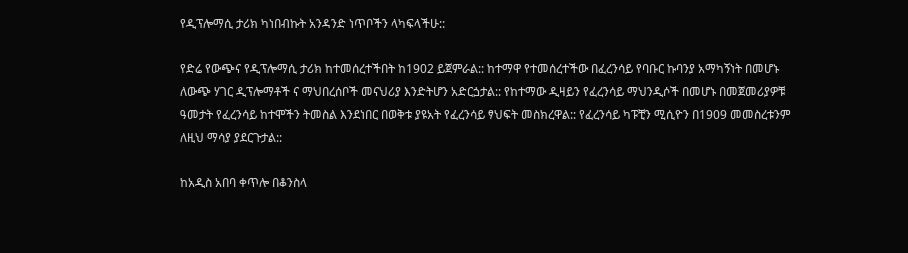የዲፕሎማሲ ታሪክ ካነበብኩት አንዳንድ ነጥቦችን ላካፍላችሁ::

የድሬ የውጭና የዲፕሎማሲ ታሪክ ከተመሰረተችበት ከ1902 ይጀምራል:: ከተማዋ የተመሰረተችው በፈረንሳይ የባቡር ኩባንያ አማካኝነት በመሆኑ ለውጭ ሃገር ዲፕሎማቶች ና ማህበረሰቦች መናህሪያ እንድትሆን አድርጏታል:: የከተማው ዲዛይን የፈረንሳይ ማህንዲሶች በመሆኑ በመጀመሪያዎቹ ዓመታት የፈረንሳይ ከተሞችን ትመስል እንደነበር በወቅቱ ያዩአት የፈረንሳይ ፃህፍት መስክረዋል:: የፈረንሳይ ካፑቺን ሚሲዮን በ1909 መመስረቱንም ለዚህ ማሳያ ያደርጉታል::

ከአዲስ አበባ ቀጥሎ በቆንስላ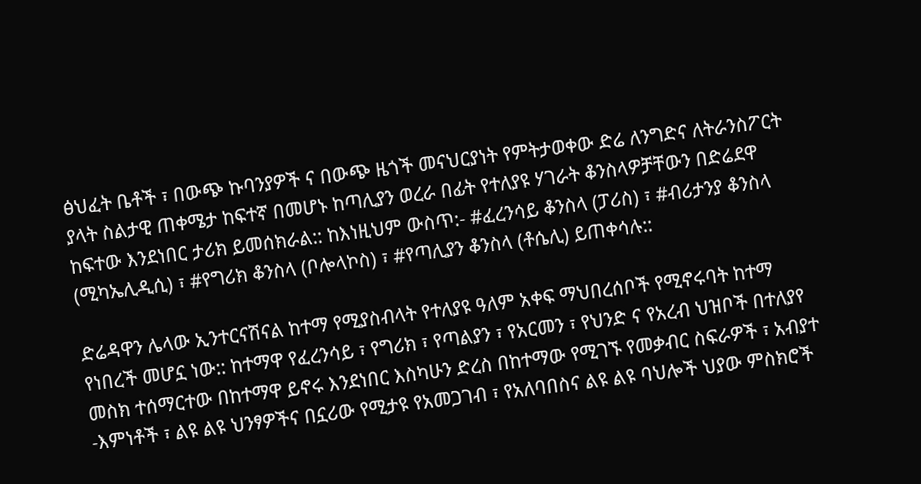ፅህፈት ቤቶች ፣ በውጭ ኩባንያዎች ና በውጭ ዜጎች መናህርያነት የምትታወቀው ድሬ ለንግድና ለትራንስፖርት ያላት ስልታዊ ጠቀሜታ ከፍተኛ በመሆኑ ከጣሊያን ወረራ በፊት የተለያዩ ሃገራት ቆንስላዎቻቸውን በድሬደዋ ከፍተው እንደነበር ታሪክ ይመሰክራል:: ከእነዚህም ውስጥ:- #ፈረንሳይ ቆንስላ (ፓሪስ) ፣ #ብሪታንያ ቆንስላ (ሚካኤሊዲሲ) ፣ #የግሪክ ቆንስላ (ቦሎላኮስ) ፣ #የጣሊያን ቆንስላ (ቶሴሊ) ይጠቀሳሉ::

ድሬዳዋን ሌላው ኢንተርናሽናል ከተማ የሚያስብላት የተለያዩ ዓለም አቀፍ ማህበረሰቦች የሚኖሩባት ከተማ የነበረች መሆኗ ነው:: ከተማዋ የፈረንሳይ ፣ የግሪክ ፣ የጣልያን ፣ የአርመን ፣ የህንድ ና የአረብ ህዝቦች በተለያየ መስክ ተሰማርተው በከተማዋ ይኖሩ እንደነበር እስካሁን ድረስ በከተማው የሚገኙ የመቃብር ስፍራዎች ፣ አብያተ -እምነቶች ፣ ልዩ ልዩ ህንፃዎችና በኗሪው የሚታዩ የአመጋገብ ፣ የአለባበስና ልዩ ልዩ ባህሎች ህያው ምስክሮች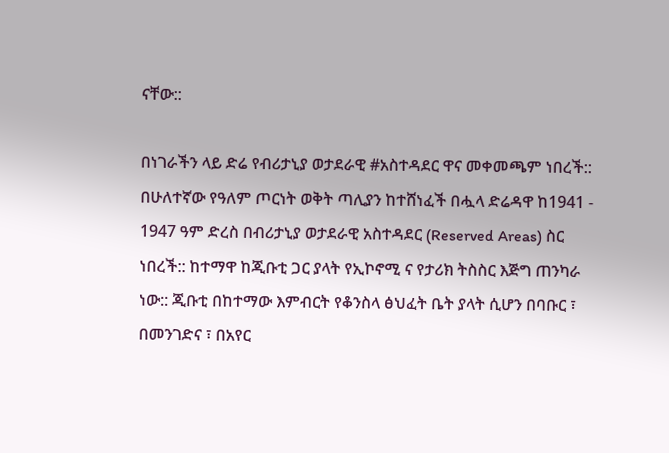ናቸው::

በነገራችን ላይ ድሬ የብሪታኒያ ወታደራዊ #አስተዳደር ዋና መቀመጫም ነበረች:: በሁለተኛው የዓለም ጦርነት ወቅት ጣሊያን ከተሸነፈች በሗላ ድሬዳዋ ከ1941 - 1947 ዓም ድረስ በብሪታኒያ ወታደራዊ አስተዳደር (Reserved Areas) ስር ነበረች:: ከተማዋ ከጂቡቲ ጋር ያላት የኢኮኖሚ ና የታሪክ ትስስር እጅግ ጠንካራ ነው:: ጂቡቲ በከተማው እምብርት የቆንስላ ፅህፈት ቤት ያላት ሲሆን በባቡር ፣ በመንገድና ፣ በአየር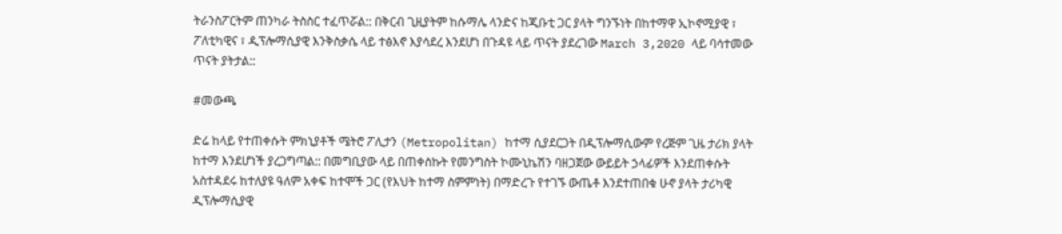ትራንስፖርትም ጠንካራ ትስስር ተፈጥሯል:: በቅርብ ጊዚያትም ከሱማሌ ላንድና ከጂቡቲ ጋር ያላት ግንኙነት በከተማዋ ኢኮኖሚያዊ ፣ ፖለቲካዊና ፣ ዲፕሎማሲያዊ እንቅስቃሴ ላይ ተፅእኖ እያሳደረ እንደሆነ በጉዳዩ ላይ ጥናት ያደረገው March 3,2020 ላይ ባሳተመው ጥናት ያትታል::

#መውጫ

ድሬ ከላይ የተጠቀሱት ምክኒያቶች ሜትሮ ፖሊታን (Metropolitan) ከተማ ሲያደርጋት በዲፕሎማሲውም የረጅም ጊዜ ታሪክ ያላት ከተማ እንደሆነች ያረጋግጣል:: በመግቢያው ላይ በጠቀስኩት የመንግስት ኮሙኒኬሽን ባዘጋጀው ውይይት ኃላፊዎች እንደጠቀሱት አስተዳደሩ ከተለያዩ ዓለም አቀፍ ከተሞች ጋር (የእህት ከተማ ስምምነት) በማድረጉ የተገኙ ውጤቶ እንደተጠበቁ ሁኖ ያላት ታሪካዊ ዲፕሎማሲያዊ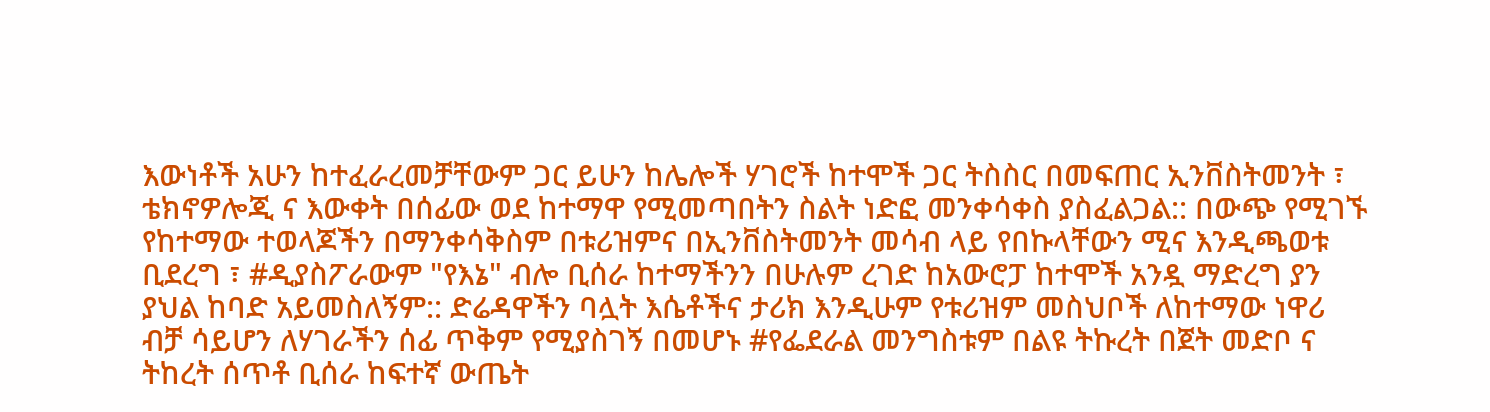እውነቶች አሁን ከተፈራረመቻቸውም ጋር ይሁን ከሌሎች ሃገሮች ከተሞች ጋር ትስስር በመፍጠር ኢንቨስትመንት ፣ ቴክኖዎሎጂ ና እውቀት በሰፊው ወደ ከተማዋ የሚመጣበትን ስልት ነድፎ መንቀሳቀስ ያስፈልጋል:: በውጭ የሚገኙ የከተማው ተወላጆችን በማንቀሳቅስም በቱሪዝምና በኢንቨስትመንት መሳብ ላይ የበኩላቸውን ሚና እንዲጫወቱ ቢደረግ ፣ #ዲያስፖራውም "የእኔ" ብሎ ቢሰራ ከተማችንን በሁሉም ረገድ ከአውሮፓ ከተሞች አንዷ ማድረግ ያን ያህል ከባድ አይመስለኝም:: ድሬዳዋችን ባሏት እሴቶችና ታሪክ እንዲሁም የቱሪዝም መስህቦች ለከተማው ነዋሪ ብቻ ሳይሆን ለሃገራችን ሰፊ ጥቅም የሚያስገኝ በመሆኑ #የፌደራል መንግስቱም በልዩ ትኩረት በጀት መድቦ ና ትከረት ሰጥቶ ቢሰራ ከፍተኛ ውጤት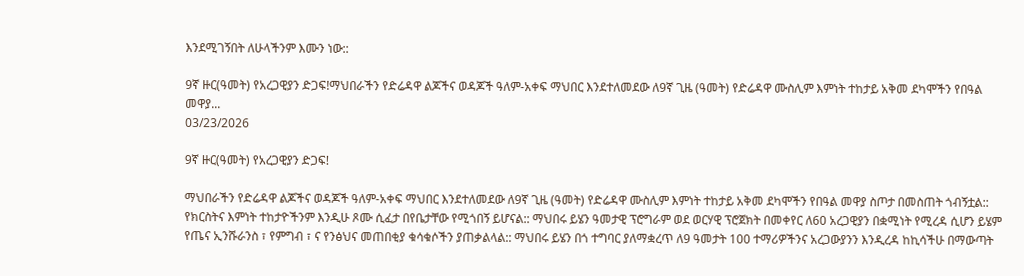እንደሚገኝበት ለሁላችንም እሙን ነው::

9ኛ ዙር(ዓመት) የአረጋዊያን ድጋፍ!ማህበራችን የድሬዳዋ ልጆችና ወዳጆች ዓለም-አቀፍ ማህበር እንደተለመደው ለ9ኛ ጊዜ (ዓመት) የድሬዳዋ ሙስሊም እምነት ተከታይ አቅመ ደካሞችን የበዓል መዋያ...
03/23/2026

9ኛ ዙር(ዓመት) የአረጋዊያን ድጋፍ!

ማህበራችን የድሬዳዋ ልጆችና ወዳጆች ዓለም-አቀፍ ማህበር እንደተለመደው ለ9ኛ ጊዜ (ዓመት) የድሬዳዋ ሙስሊም እምነት ተከታይ አቅመ ደካሞችን የበዓል መዋያ ስጦታ በመስጠት ጎብኝቷል:: የክርስትና እምነት ተከታዮችንም እንዲሁ ጾሙ ሲፈታ በየቤታቸው የሚጎበኝ ይሆናል:: ማህበሩ ይሄን ዓመታዊ ፕሮግራም ወደ ወርሃዊ ፕሮጀክት በመቀየር ለ60 አረጋዊያን በቋሚነት የሚረዳ ሲሆን ይሄም የጤና ኢንሹራንስ ፣ የምግብ ፣ ና የንፅህና መጠበቂያ ቁሳቁሶችን ያጠቃልላል:: ማህበሩ ይሄን በጎ ተግባር ያለማቋረጥ ለ9 ዓመታት 100 ተማሪዎችንና አረጋውያንን እንዲረዳ ከኪሳችሁ በማውጣት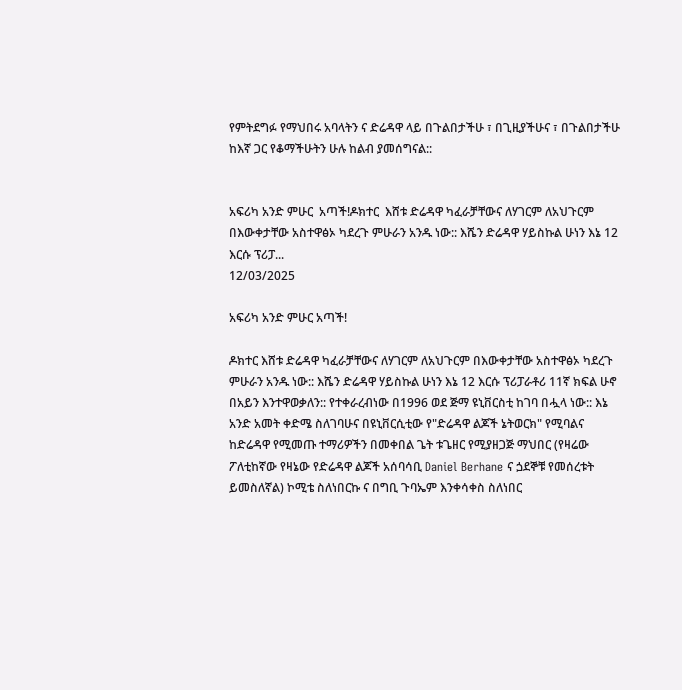የምትደግፉ የማህበሩ አባላትን ና ድሬዳዋ ላይ በጉልበታችሁ ፣ በጊዚያችሁና ፣ በጉልበታችሁ ከእኛ ጋር የቆማችሁትን ሁሉ ከልብ ያመሰግናል::


አፍሪካ አንድ ምሁር  አጣች!ዶክተር  እሸቱ ድሬዳዋ ካፈራቻቸውና ለሃገርም ለአህጉርም በእውቀታቸው አስተዋፅኦ ካደረጉ ምሁራን አንዱ ነው:: እሼን ድሬዳዋ ሃይስኩል ሁነን እኔ 12 እርሱ ፕሪፓ...
12/03/2025

አፍሪካ አንድ ምሁር አጣች!

ዶክተር እሸቱ ድሬዳዋ ካፈራቻቸውና ለሃገርም ለአህጉርም በእውቀታቸው አስተዋፅኦ ካደረጉ ምሁራን አንዱ ነው:: እሼን ድሬዳዋ ሃይስኩል ሁነን እኔ 12 እርሱ ፕሪፓራቶሪ 11ኛ ክፍል ሁኖ በአይን እንተዋወቃለን:: የተቀራረብነው በ1996 ወደ ጅማ ዩኒቨርስቲ ከገባ በሗላ ነው:: እኔ አንድ አመት ቀድሜ ስለገባሁና በዩኒቨርሲቲው የ"ድሬዳዋ ልጆች ኔትወርክ" የሚባልና ከድሬዳዋ የሚመጡ ተማሪዎችን በመቀበል ጌት ቱጌዘር የሚያዘጋጅ ማህበር (የዛሬው ፖለቲከኛው የዛኔው የድሬዳዋ ልጆች አሰባሳቢ Daniel Berhane ና ጏደኞቹ የመሰረቱት ይመስለኛል) ኮሚቴ ስለነበርኩ ና በግቢ ጉባኤም እንቀሳቀስ ስለነበር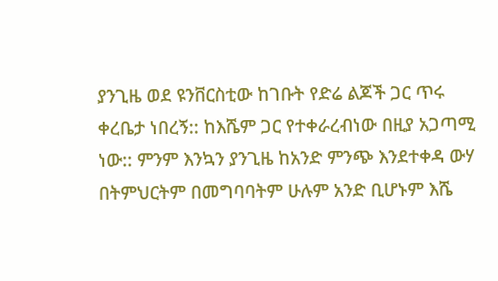ያንጊዜ ወደ ዩንቨርስቲው ከገቡት የድሬ ልጆች ጋር ጥሩ ቀረቤታ ነበረኝ:: ከእሼም ጋር የተቀራረብነው በዚያ አጋጣሚ ነው:: ምንም እንኳን ያንጊዜ ከአንድ ምንጭ እንደተቀዳ ውሃ በትምህርትም በመግባባትም ሁሉም አንድ ቢሆኑም እሼ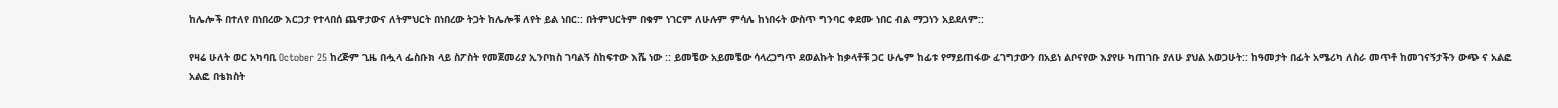ከሌሎች በተለየ በነበረው እርጋታ የተላበሰ ጨዋታውና ለትምህርት በነበረው ትጋት ከሌሎቹ ለየት ይል ነበር:: በትምህርትም በቁም ነገርም ለሁሉም ምሳሌ ከነበሩት ውስጥ ግንባር ቀደሙ ነበር ብል ማጋነን አይደለም::

የዛሬ ሁለት ወር አካባቢ October 25 ከረጅም ጊዜ በሗላ ፌስቡክ ላይ ስፖስት የመጀመሪያ ኢንቦክስ ገባልኝ ስከፍተው እሼ ነው :: ይመቼው አይመቼው ሳላረጋግጥ ደወልኩት ከቃላቶቹ ጋር ሁሌም ከፊቱ የማይጠፋው ፈገግታውን በአይነ ልቦናየው እያየሁ ካጠገቡ ያለሁ ያህል አወጋሁት:: ከዓመታት በፊት አሜሪካ ለስራ መጥቶ ከመገናኝታችን ውጭ ና አልፎ አልፎ በቴክስት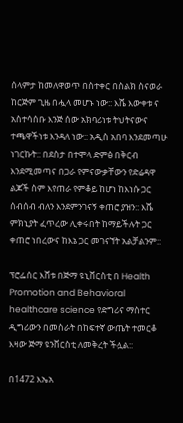ሰላምታ ከመለዋወጥ በስተቀር በስልክ ስናወራ ከርጅም ጊዜ በሗላ መሆኑ ነው:: እሼ እውቀቱ ና አስተሳሰቡ እንጅ ሰው አክባሪነቱ ትህትናውና ተጫዋችነቱ እንዳለ ነው:: አዲስ አበባ እንደመጣሁ ነገርኩት:: በደስታ በተሞላ ድምፅ በቅርብ እንደሚመጣና በጋራ የምናውቃቸውን የድሬዳዋ ልጆች ስም እየጠራ የምቆይ ከሆነ ከእነሱ ጋር ሰብሰብ ብለን እንደምንገናኝ ቀጠሮ ያዝን:: እሼ ምክኒያት ፈጥረው ሊቀሩበት ከማይችሉት ጋር ቀጠሮ ነበረውና ከእኔ ጋር መገናኘት አልቻልንም::

ፕሮፌሰር እሸቱ በጅማ ዩኒቨርስቲ በ Health Promotion and Behavioral healthcare science የድግሪና ማስተር ዲግሪውን በመስራት በከፍተኛ ውጤት ተመርቆ እዛው ጅማ ዩንቨርስቲ ለመቅረት ችሏል::

በ1472 እኤአ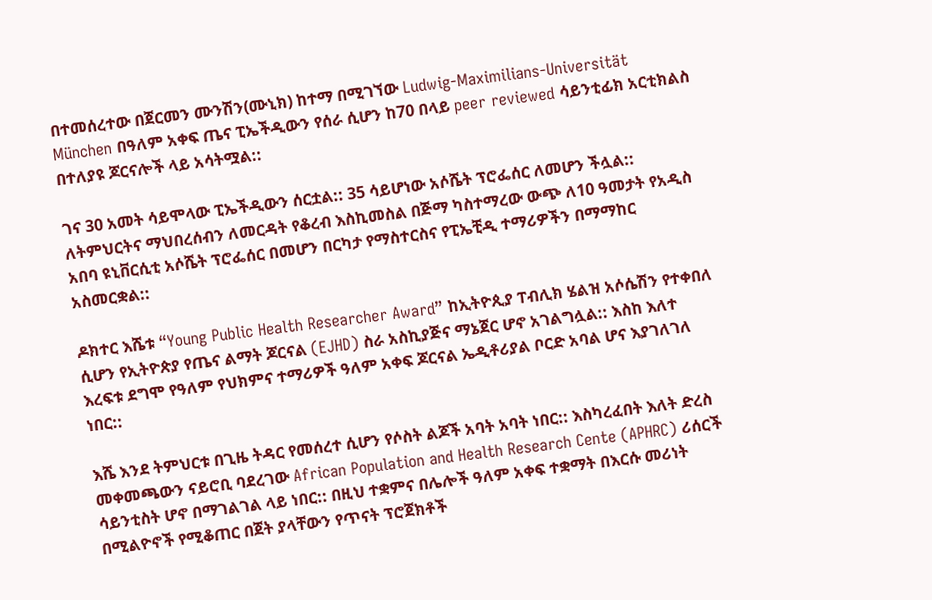በተመሰረተው በጀርመን ሙንሽን(ሙኒክ) ከተማ በሚገኘው Ludwig-Maximilians-Universität München በዓለም አቀፍ ጤና ፒኤችዲውን የሰራ ሲሆን ከ70 በላይ peer reviewed ሳይንቲፊክ አርቲክልስ በተለያዩ ጆርናሎች ላይ አሳትሟል::

ገና 30 አመት ሳይሞላው ፒኤችዲውን ሰርቷል:: 35 ሳይሆነው አሶሼት ፕሮፌሰር ለመሆን ችሏል:: ለትምህርትና ማህበረሰብን ለመርዳት የቆረብ እስኪመስል በጅማ ካስተማረው ውጭ ለ10 ዓመታት የአዲስ አበባ ዩኒቨርሲቲ አሶሼት ፕሮፌሰር በመሆን በርካታ የማስተርስና የፒኤቺዲ ተማሪዎችን በማማከር አስመርቋል::

ዶክተር እሼቱ “Young Public Health Researcher Award” ከኢትዮጲያ ፐብሊክ ሄልዝ አሶሴሽን የተቀበለ ሲሆን የኢትዮጵያ የጤና ልማት ጆርናል (EJHD) ስራ አስኪያጅና ማኔጀር ሆኖ አገልግሏል:: እስከ እለተ እረፍቱ ደግሞ የዓለም የህክምና ተማሪዎች ዓለም አቀፍ ጆርናል ኤዲቶሪያል ቦርድ አባል ሆና እያገለገለ ነበር::

እሼ እንደ ትምህርቱ በጊዜ ትዳር የመሰረተ ሲሆን የሶስት ልጆች አባት አባት ነበር:: እስካረፈበት እለት ድረስ መቀመጫውን ናይሮቢ ባደረገው African Population and Health Research Cente (APHRC) ሪሰርች ሳይንቲስት ሆኖ በማገልገል ላይ ነበር:: በዚህ ተቋምና በሌሎች ዓለም አቀፍ ተቋማት በእርሱ መሪነት በሚልዮኖች የሚቆጠር በጀት ያላቸውን የጥናት ፕሮጀክቶች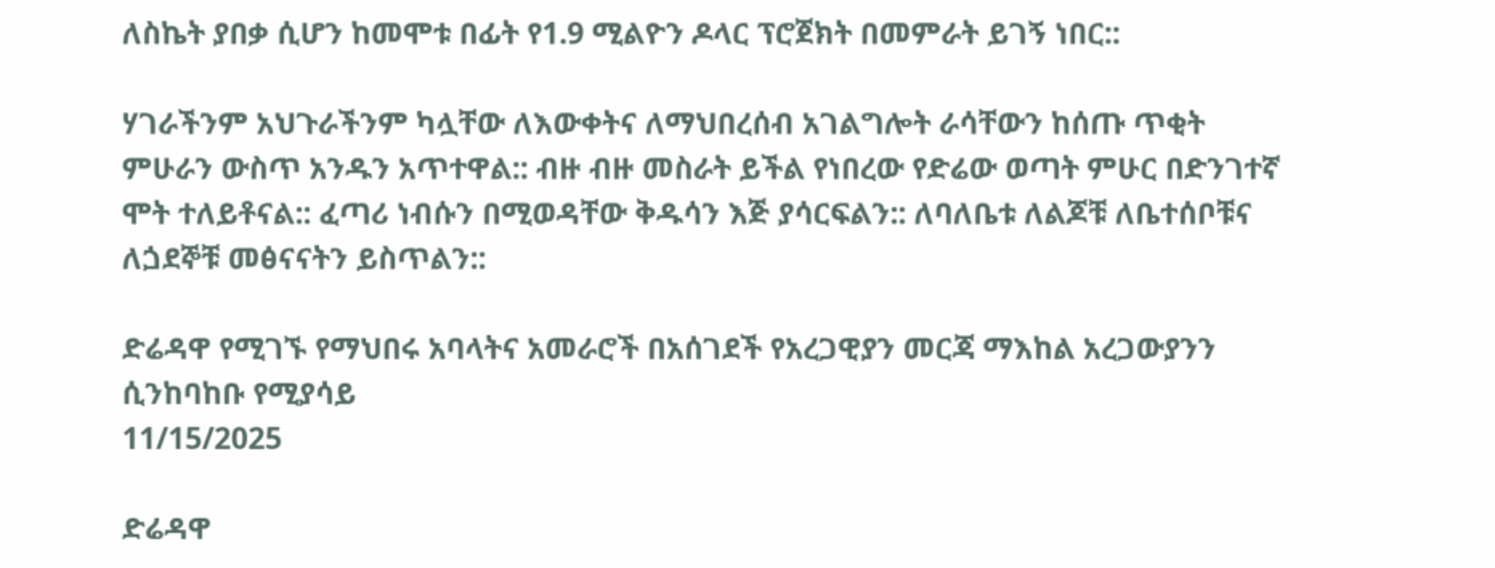ለስኬት ያበቃ ሲሆን ከመሞቱ በፊት የ1.9 ሚልዮን ዶላር ፕሮጀክት በመምራት ይገኝ ነበር::

ሃገራችንም አህጉራችንም ካሏቸው ለእውቀትና ለማህበረሰብ አገልግሎት ራሳቸውን ከሰጡ ጥቂት ምሁራን ውስጥ አንዱን አጥተዋል:: ብዙ ብዙ መስራት ይችል የነበረው የድሬው ወጣት ምሁር በድንገተኛ ሞት ተለይቶናል:: ፈጣሪ ነብሱን በሚወዳቸው ቅዱሳን እጅ ያሳርፍልን:: ለባለቤቱ ለልጆቹ ለቤተሰቦቹና ለጏደኞቹ መፅናናትን ይስጥልን::

ድሬዳዋ የሚገኙ የማህበሩ አባላትና አመራሮች በአሰገደች የአረጋዊያን መርጃ ማእከል አረጋውያንን ሲንከባከቡ የሚያሳይ
11/15/2025

ድሬዳዋ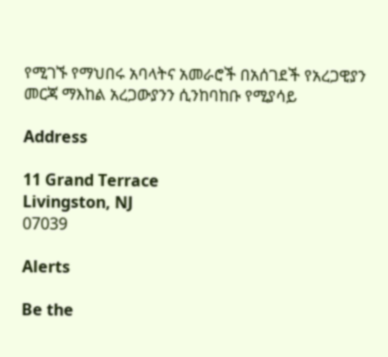የሚገኙ የማህበሩ አባላትና አመራሮች በአሰገደች የአረጋዊያን መርጃ ማእከል አረጋውያንን ሲንከባከቡ የሚያሳይ

Address

11 Grand Terrace
Livingston, NJ
07039

Alerts

Be the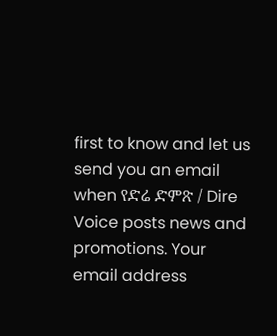first to know and let us send you an email when የድሬ ድምጽ / Dire Voice posts news and promotions. Your email address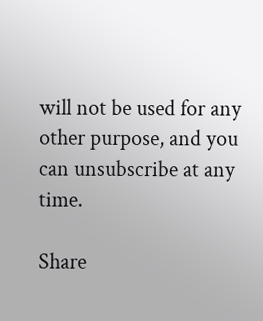will not be used for any other purpose, and you can unsubscribe at any time.

Share